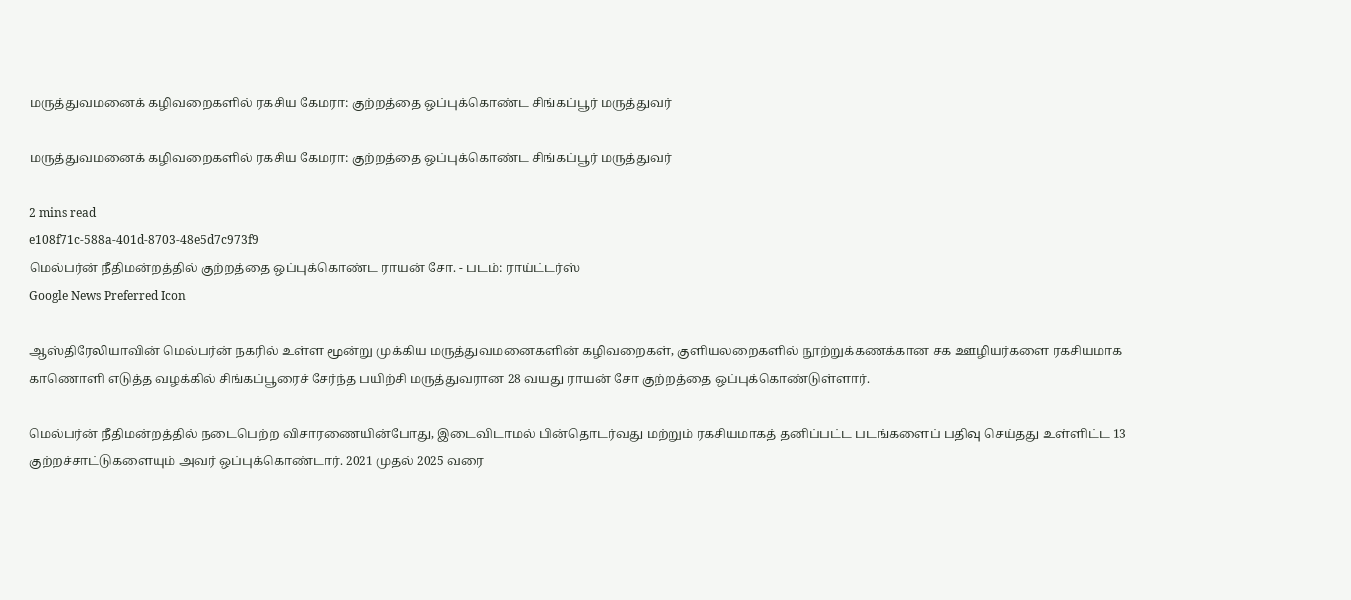மருத்துவமனைக் கழிவறைகளில் ரகசிய கேமரா: குற்றத்தை ஒப்புக்கொண்ட சிங்கப்பூர் மருத்துவர்

மருத்துவமனைக் கழிவறைகளில் ரகசிய கேமரா: குற்றத்தை ஒப்புக்கொண்ட சிங்கப்பூர் மருத்துவர்

2 mins read
e108f71c-588a-401d-8703-48e5d7c973f9
மெல்பர்ன் நீதிமன்றத்தில் குற்றத்தை ஒப்புக்கொண்ட ராயன் சோ. - படம்: ராய்ட்டர்ஸ்
Google News Preferred Icon

ஆஸ்திரேலியாவின் மெல்பர்ன் நகரில் உள்ள மூன்று முக்கிய மருத்துவமனைகளின் கழிவறைகள், குளியலறைகளில் நூற்றுக்கணக்கான சக ஊழியர்களை ரகசியமாக காணொளி எடுத்த வழக்கில் சிங்கப்பூரைச் சேர்ந்த பயிற்சி மருத்துவரான 28 வயது ராயன் சோ குற்றத்தை ஒப்புக்கொண்டுள்ளார்.

மெல்பர்ன் நீதிமன்றத்தில் நடைபெற்ற விசாரணையின்போது, இடைவிடாமல் பின்தொடர்வது மற்றும் ரகசியமாகத் தனிப்பட்ட படங்களைப் பதிவு செய்தது உள்ளிட்ட 13 குற்றச்சாட்டுகளையும் அவர் ஒப்புக்கொண்டார். 2021 முதல் 2025 வரை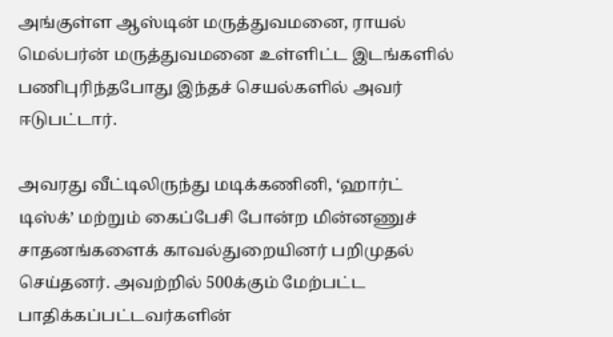அங்குள்ள ஆஸ்டின் மருத்துவமனை, ராயல் மெல்பர்ன் மருத்துவமனை உள்ளிட்ட இடங்களில் பணிபுரிந்தபோது இந்தச் செயல்களில் அவர் ஈடுபட்டார்.

அவரது வீட்டிலிருந்து மடிக்கணினி, ‘ஹார்ட் டிஸ்க்’ மற்றும் கைப்பேசி போன்ற மின்னணுச் சாதனங்களைக் காவல்துறையினர் பறிமுதல் செய்தனர். அவற்றில் 500க்கும் மேற்பட்ட பாதிக்கப்பட்டவர்களின்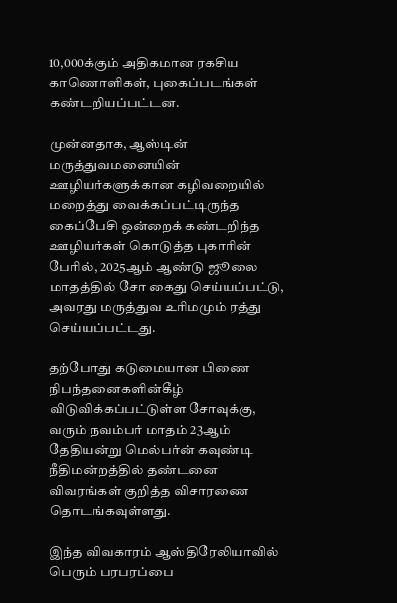10,000க்கும் அதிகமான ரகசிய காணொளிகள், புகைப்படங்கள் கண்டறியப்பட்டன.

முன்னதாக, ஆஸ்டின் மருத்துவமனையின் ஊழியர்களுக்கான கழிவறையில் மறைத்து வைக்கப்பட்டிருந்த கைப்பேசி ஒன்றைக் கண்டறிந்த ஊழியர்கள் கொடுத்த புகாரின் பேரில், 2025ஆம் ஆண்டு ஜூலை மாதத்தில் சோ கைது செய்யப்பட்டு, அவரது மருத்துவ உரிமமும் ரத்து செய்யப்பட்டது.

தற்போது கடுமையான பிணை நிபந்தனைகளின்கீழ் விடுவிக்கப்பட்டுள்ள சோவுக்கு, வரும் நவம்பர் மாதம் 23ஆம் தேதியன்று மெல்பர்ன் கவுண்டி நீதிமன்றத்தில் தண்டனை விவரங்கள் குறித்த விசாரணை தொடங்கவுள்ளது.

இந்த விவகாரம் ஆஸ்திரேலியாவில் பெரும் பரபரப்பை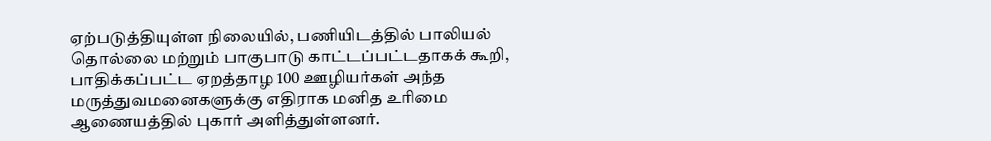ஏற்படுத்தியுள்ள நிலையில், பணியிடத்தில் பாலியல் தொல்லை மற்றும் பாகுபாடு காட்டப்பட்டதாகக் கூறி, பாதிக்கப்பட்ட ஏறத்தாழ 100 ஊழியர்கள் அந்த மருத்துவமனைகளுக்கு எதிராக மனித உரிமை ஆணையத்தில் புகார் அளித்துள்ளனர்.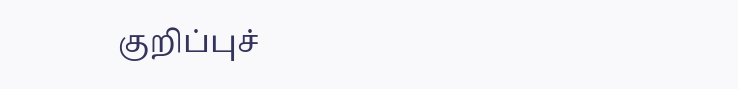குறிப்புச்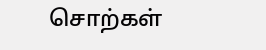சொற்கள்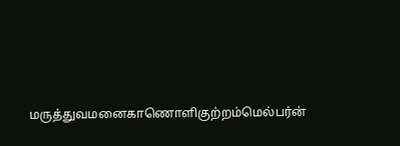மருத்துவமனைகாணொளிகுற்றம்மெல்பர்ன்